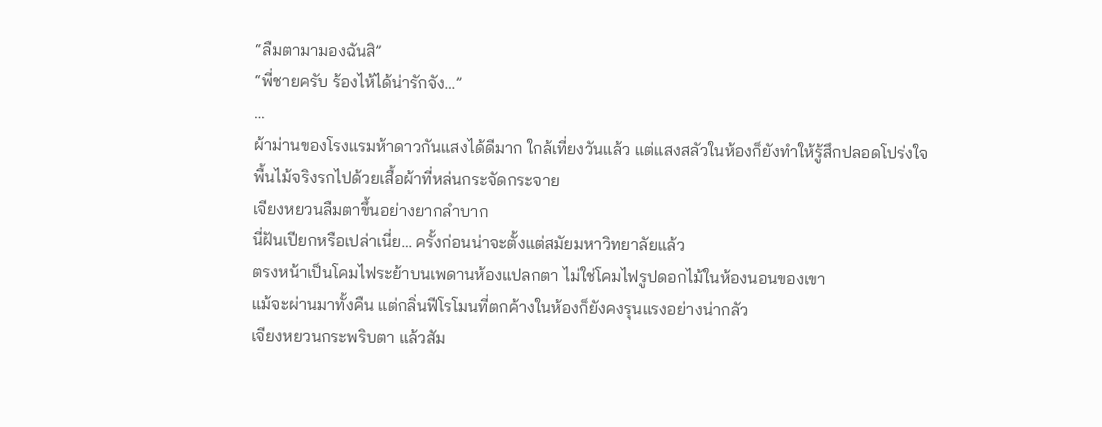“ลืมตามามองฉันสิ”
“พี่ชายครับ ร้องไห้ได้น่ารักจัง…”
…
ผ้าม่านของโรงแรมห้าดาวกันแสงได้ดีมาก ใกล้เที่ยงวันแล้ว แต่แสงสลัวในห้องก็ยังทำให้รู้สึกปลอดโปร่งใจ
พื้นไม้จริงรกไปด้วยเสื้อผ้าที่หล่นกระจัดกระจาย
เจียงหยวนลืมตาขึ้นอย่างยากลำบาก
นี่ฝันเปียกหรือเปล่าเนี่ย… ครั้งก่อนน่าจะตั้งแต่สมัยมหาวิทยาลัยแล้ว
ตรงหน้าเป็นโคมไฟระย้าบนเพดานห้องแปลกตา ไม่ใช่โคมไฟรูปดอกไม้ในห้องนอนของเขา
แม้จะผ่านมาทั้งคืน แต่กลิ่นฟีโรโมนที่ตกค้างในห้องก็ยังคงรุนแรงอย่างน่ากลัว
เจียงหยวนกระพริบตา แล้วสัม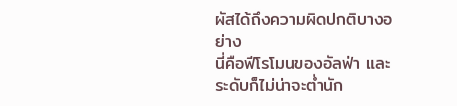ผัสได้ถึงความผิดปกติบางอย่าง
นี่คือฟีโรโมนของอัลฟ่า และระดับก็ไม่น่าจะต่ำนัก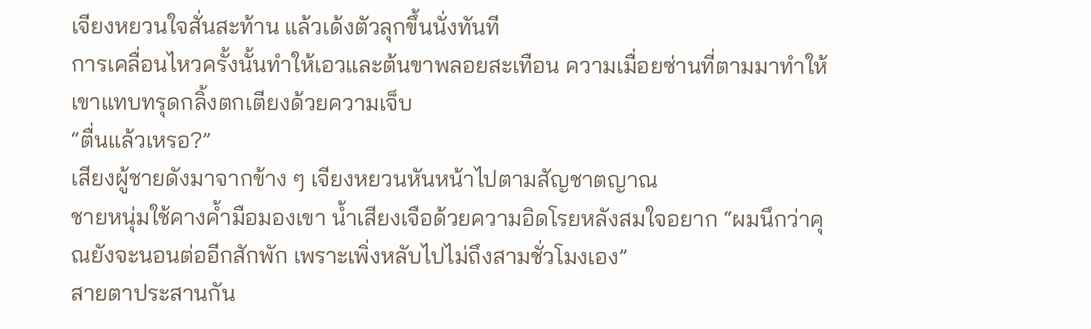เจียงหยวนใจสั่นสะท้าน แล้วเด้งตัวลุกขึ้นนั่งทันที
การเคลื่อนไหวครั้งนั้นทำให้เอวและต้นขาพลอยสะเทือน ความเมื่อยซ่านที่ตามมาทำให้เขาแทบทรุดกลิ้งตกเตียงด้วยความเจ็บ
“ตื่นแล้วเหรอ?”
เสียงผู้ชายดังมาจากข้าง ๆ เจียงหยวนหันหน้าไปตามสัญชาตญาณ
ชายหนุ่มใช้คางค้ำมือมองเขา น้ำเสียงเจือด้วยความอิดโรยหลังสมใจอยาก “ผมนึกว่าคุณยังจะนอนต่ออีกสักพัก เพราะเพิ่งหลับไปไม่ถึงสามชั่วโมงเอง”
สายตาประสานกัน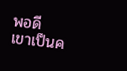พอดี
เขาเป็นค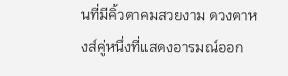นที่มีคิ้วตาคมสวยงาม ดวงตาหงส์คู่หนึ่งที่แสดงอารมณ์ออก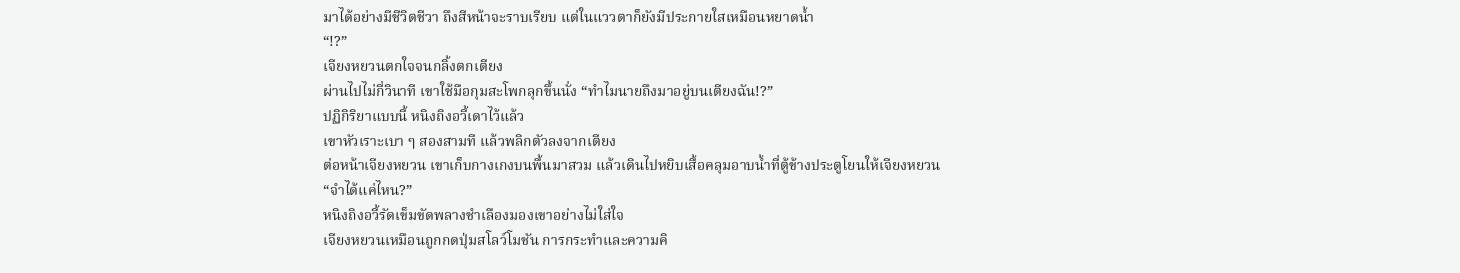มาได้อย่างมีชีวิตชีวา ถึงสีหน้าจะราบเรียบ แต่ในแววตาก็ยังมีประกายใสเหมือนหยาดน้ำ
“!?”
เจียงหยวนตกใจจนกลิ้งตกเตียง
ผ่านไปไม่กี่วินาที เขาใช้มือกุมสะโพกลุกขึ้นนั่ง “ทำไมนายถึงมาอยู่บนเตียงฉัน!?”
ปฏิกิริยาแบบนี้ หนิงถิงอวี้เดาไว้แล้ว
เขาหัวเราะเบา ๆ สองสามที แล้วพลิกตัวลงจากเตียง
ต่อหน้าเจียงหยวน เขาเก็บกางเกงบนพื้นมาสวม แล้วเดินไปหยิบเสื้อคลุมอาบน้ำที่ตู้ข้างประตูโยนให้เจียงหยวน
“จำได้แค่ไหน?”
หนิงถิงอวี้รัดเข็มขัดพลางชำเลืองมองเขาอย่างไม่ใส่ใจ
เจียงหยวนเหมือนถูกกดปุ่มสโลว์โมชัน การกระทำและความคิ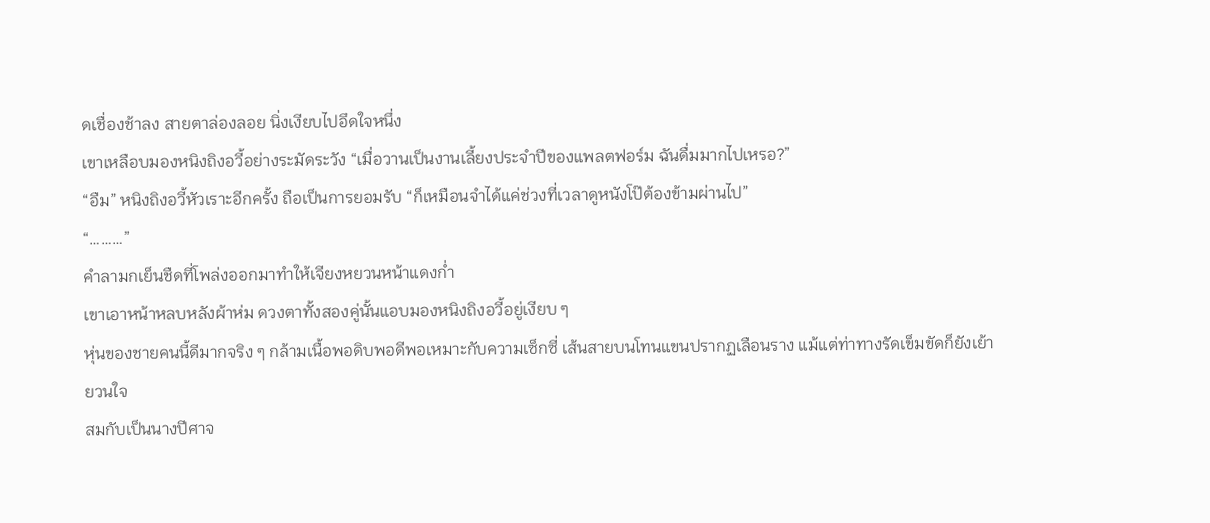ดเชื่องช้าลง สายตาล่องลอย นิ่งเงียบไปอึดใจหนึ่ง
เขาเหลือบมองหนิงถิงอวี้อย่างระมัดระวัง “เมื่อวานเป็นงานเลี้ยงประจำปีของแพลตฟอร์ม ฉันดื่มมากไปเหรอ?”
“อืม” หนิงถิงอวี้หัวเราะอีกครั้ง ถือเป็นการยอมรับ “ก็เหมือนจำได้แค่ช่วงที่เวลาดูหนังโป๊ต้องข้ามผ่านไป”
“………”
คำลามกเย็นชืดที่โพล่งออกมาทำให้เจียงหยวนหน้าแดงก่ำ
เขาเอาหน้าหลบหลังผ้าห่ม ดวงตาทั้งสองคู่นั้นแอบมองหนิงถิงอวี้อยู่เงียบ ๆ
หุ่นของชายคนนี้ดีมากจริง ๆ กล้ามเนื้อพอดิบพอดีพอเหมาะกับความเซ็กซี่ เส้นสายบนโทนแขนปรากฏเลือนราง แม้แต่ท่าทางรัดเข็มขัดก็ยังเย้ายวนใจ
สมกับเป็นนางปีศาจ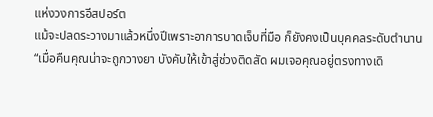แห่งวงการอีสปอร์ต
แม้จะปลดระวางมาแล้วหนึ่งปีเพราะอาการบาดเจ็บที่มือ ก็ยังคงเป็นบุคคลระดับตำนาน
“เมื่อคืนคุณน่าจะถูกวางยา บังคับให้เข้าสู่ช่วงติดสัด ผมเจอคุณอยู่ตรงทางเดิ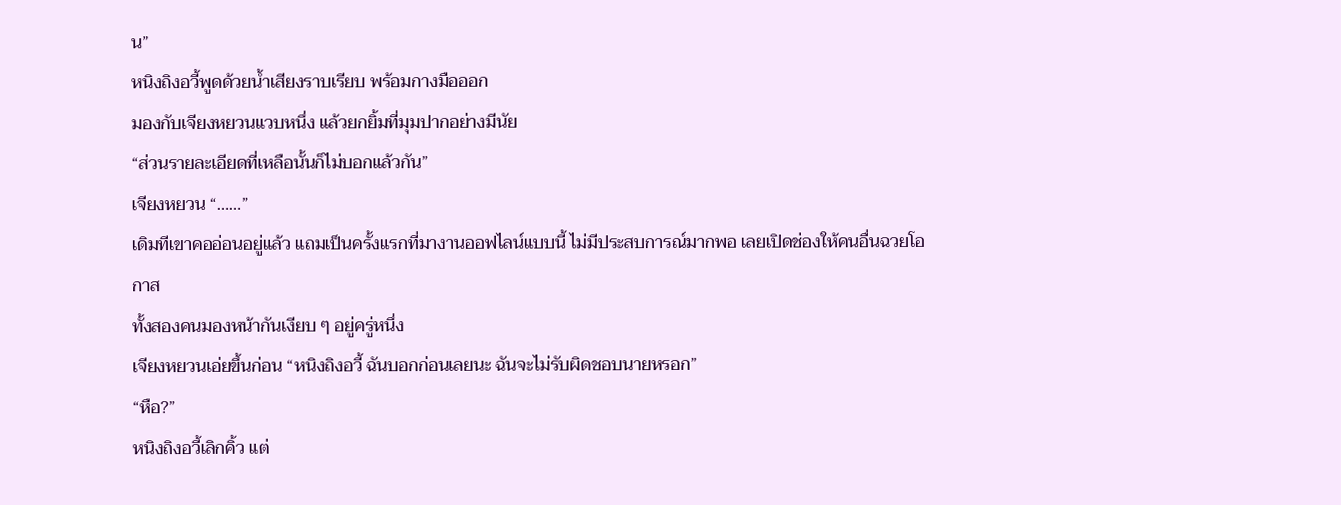น”
หนิงถิงอวี้พูดด้วยน้ำเสียงราบเรียบ พร้อมกางมือออก
มองกับเจียงหยวนแวบหนึ่ง แล้วยกยิ้มที่มุมปากอย่างมีนัย
“ส่วนรายละเอียดที่เหลือนั้นก็ไม่บอกแล้วกัน”
เจียงหยวน “……”
เดิมทีเขาคออ่อนอยู่แล้ว แถมเป็นครั้งแรกที่มางานออฟไลน์แบบนี้ ไม่มีประสบการณ์มากพอ เลยเปิดช่องให้คนอื่นฉวยโอกาส
ทั้งสองคนมองหน้ากันเงียบ ๆ อยู่ครู่หนึ่ง
เจียงหยวนเอ่ยขึ้นก่อน “หนิงถิงอวี้ ฉันบอกก่อนเลยนะ ฉันจะไม่รับผิดชอบนายหรอก”
“หือ?”
หนิงถิงอวี้เลิกคิ้ว แต่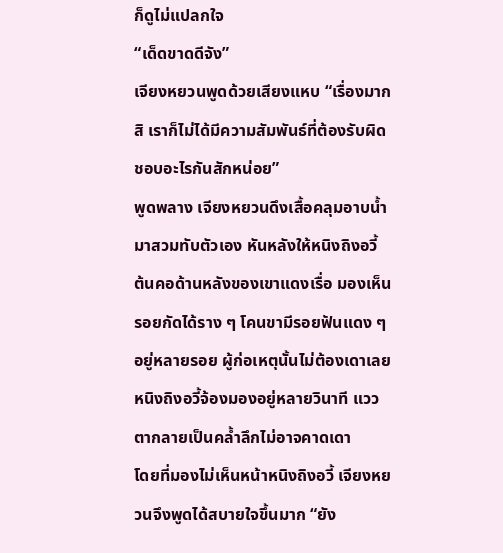ก็ดูไม่แปลกใจ
“เด็ดขาดดีจัง”
เจียงหยวนพูดด้วยเสียงแหบ “เรื่องมากสิ เราก็ไม่ได้มีความสัมพันธ์ที่ต้องรับผิดชอบอะไรกันสักหน่อย”
พูดพลาง เจียงหยวนดึงเสื้อคลุมอาบน้ำมาสวมทับตัวเอง หันหลังให้หนิงถิงอวี้
ต้นคอด้านหลังของเขาแดงเรื่อ มองเห็นรอยกัดได้ราง ๆ โคนขามีรอยฟันแดง ๆ อยู่หลายรอย ผู้ก่อเหตุนั้นไม่ต้องเดาเลย
หนิงถิงอวี้จ้องมองอยู่หลายวินาที แววตากลายเป็นคล้ำลึกไม่อาจคาดเดา
โดยที่มองไม่เห็นหน้าหนิงถิงอวี้ เจียงหยวนจึงพูดได้สบายใจขึ้นมาก “ยัง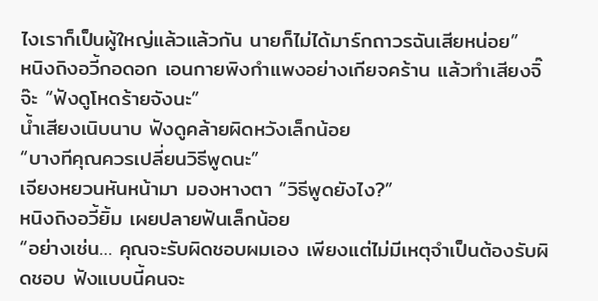ไงเราก็เป็นผู้ใหญ่แล้วแล้วกัน นายก็ไม่ได้มาร์กถาวรฉันเสียหน่อย”
หนิงถิงอวี้กอดอก เอนกายพิงกำแพงอย่างเกียจคร้าน แล้วทำเสียงจิ๊จ๊ะ “ฟังดูโหดร้ายจังนะ”
น้ำเสียงเนิบนาบ ฟังดูคล้ายผิดหวังเล็กน้อย
“บางทีคุณควรเปลี่ยนวิธีพูดนะ”
เจียงหยวนหันหน้ามา มองหางตา “วิธีพูดยังไง?”
หนิงถิงอวี้ยิ้ม เผยปลายฟันเล็กน้อย
“อย่างเช่น… คุณจะรับผิดชอบผมเอง เพียงแต่ไม่มีเหตุจำเป็นต้องรับผิดชอบ ฟังแบบนี้คนจะ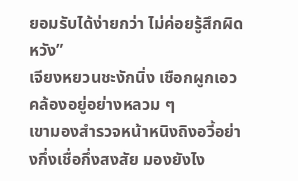ยอมรับได้ง่ายกว่า ไม่ค่อยรู้สึกผิดหวัง”
เจียงหยวนชะงักนิ่ง เชือกผูกเอวคล้องอยู่อย่างหลวม ๆ
เขามองสำรวจหน้าหนิงถิงอวี้อย่างกึ่งเชื่อกึ่งสงสัย มองยังไง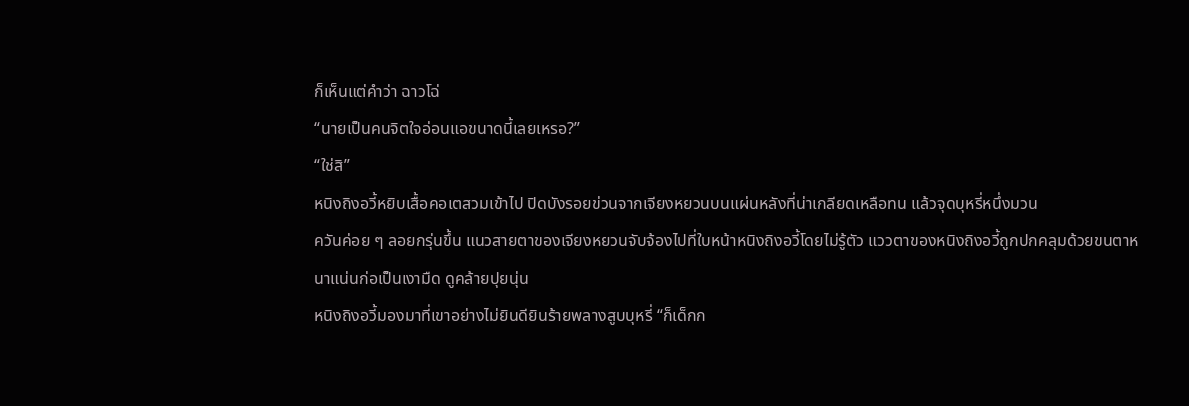ก็เห็นแต่คำว่า ฉาวโฉ่
“นายเป็นคนจิตใจอ่อนแอขนาดนี้เลยเหรอ?”
“ใช่สิ”
หนิงถิงอวี้หยิบเสื้อคอเตสวมเข้าไป ปิดบังรอยข่วนจากเจียงหยวนบนแผ่นหลังที่น่าเกลียดเหลือทน แล้วจุดบุหรี่หนึ่งมวน
ควันค่อย ๆ ลอยกรุ่นขึ้น แนวสายตาของเจียงหยวนจับจ้องไปที่ใบหน้าหนิงถิงอวี้โดยไม่รู้ตัว แววตาของหนิงถิงอวี้ถูกปกคลุมด้วยขนตาหนาแน่นก่อเป็นเงามืด ดูคล้ายปุยนุ่น
หนิงถิงอวี้มองมาที่เขาอย่างไม่ยินดียินร้ายพลางสูบบุหรี่ “ก็เด็กก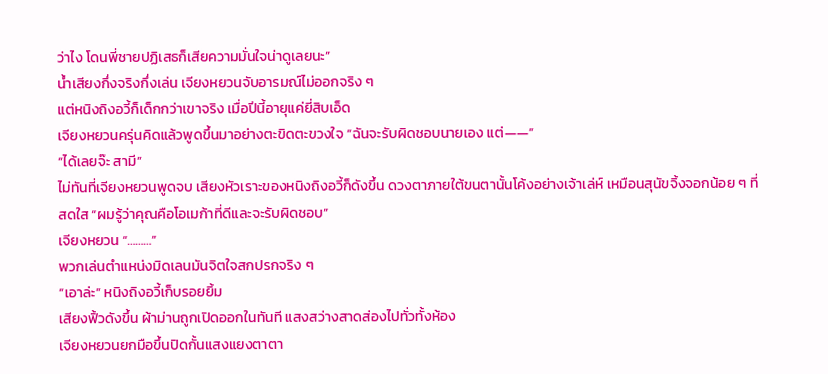ว่าไง โดนพี่ชายปฏิเสธก็เสียความมั่นใจน่าดูเลยนะ”
น้ำเสียงกึ่งจริงกึ่งเล่น เจียงหยวนจับอารมณ์ไม่ออกจริง ๆ
แต่หนิงถิงอวี้ก็เด็กกว่าเขาจริง เมื่อปีนี้อายุแค่ยี่สิบเอ็ด
เจียงหยวนครุ่นคิดแล้วพูดขึ้นมาอย่างตะขิดตะขวงใจ “ฉันจะรับผิดชอบนายเอง แต่——”
“ได้เลยจ๊ะ สามี”
ไม่ทันที่เจียงหยวนพูดจบ เสียงหัวเราะของหนิงถิงอวี้ก็ดังขึ้น ดวงตาภายใต้ขนตานั้นโค้งอย่างเจ้าเล่ห์ เหมือนสุนัขจิ้งจอกน้อย ๆ ที่สดใส “ผมรู้ว่าคุณคือโอเมก้าที่ดีและจะรับผิดชอบ”
เจียงหยวน “………”
พวกเล่นตำแหน่งมิดเลนมันจิตใจสกปรกจริง ๆ
“เอาล่ะ” หนิงถิงอวี้เก็บรอยยิ้ม
เสียงฟิ้วดังขึ้น ผ้าม่านถูกเปิดออกในทันที แสงสว่างสาดส่องไปทั่วทั้งห้อง
เจียงหยวนยกมือขึ้นปิดกั้นแสงแยงตาตา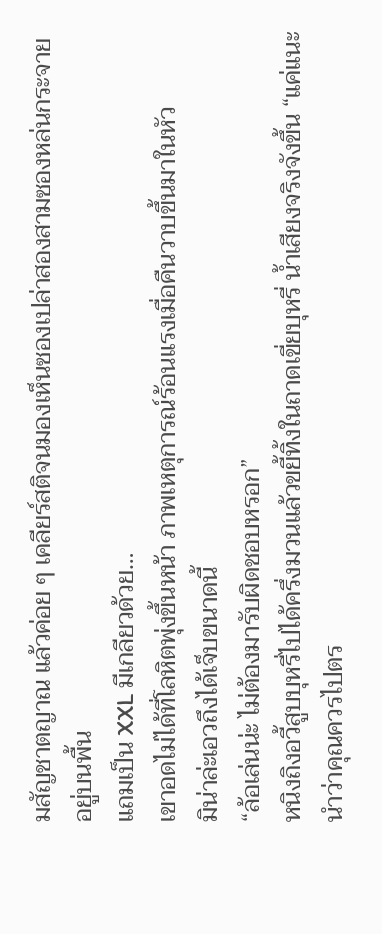มสัญชาตญาณ แล้วค่อย ๆ เคลียร์สติจนมองเห็นซองเปล่าสองสามซองหล่นกระจายอยู่บนพื้น
แถมเป็น XXL มีเกลียวด้วย…
เขาอดไม่ได้ที่โลหิตพุ่งขึ้นหน้า ภาพเหตุการณ์ร้อนแรงเมื่อคืนวาบขึ้นมาในหัว
มิน่าล่ะเอวถึงได้เจ็บขนาดนี้
“ล้อเล่นน่ะ ไม่ต้องมารับผิดชอบหรอก”
หนิงถิงอวี้สูบบุหรี่ไปได้ครึ่งมวนแล้วขยี้ทิ้งในถาดเขี่ยบุหรี่ น้ำเสียงจริงจังขึ้น “แค่แนะนำว่าคุณควรไปตร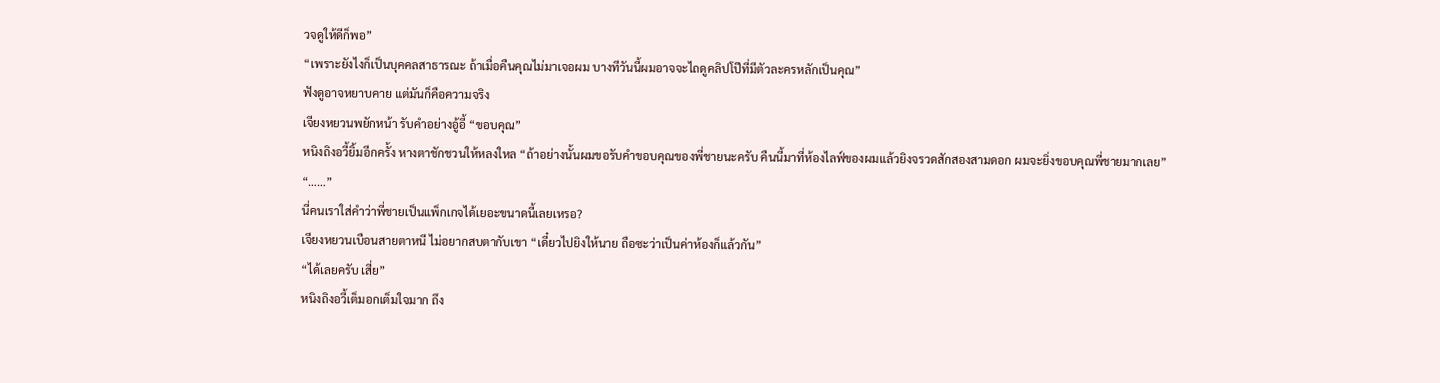วจดูให้ดีก็พอ”
“เพราะยังไงก็เป็นบุคคลสาธารณะ ถ้าเมื่อคืนคุณไม่มาเจอผม บางทีวันนี้ผมอาจจะไถดูคลิปโป๊ที่มีตัวละครหลักเป็นคุณ”
ฟังดูอาจหยาบคาย แต่มันก็คือความจริง
เจียงหยวนพยักหน้า รับคำอย่างอู้อี้ “ขอบคุณ”
หนิงถิงอวี้ยิ้มอีกครั้ง หางตาชักชวนให้หลงใหล “ถ้าอย่างนั้นผมขอรับคำขอบคุณของพี่ชายนะครับ คืนนี้มาที่ห้องไลฟ์ของผมแล้วยิงจรวดสักสองสามดอก ผมจะยิ่งขอบคุณพี่ชายมากเลย”
“……”
นี่คนเราใส่คำว่าพี่ชายเป็นแพ็กเกจได้เยอะขนาดนี้เลยเหรอ?
เจียงหยวนเบือนสายตาหนี ไม่อยากสบตากับเขา “เดี๋ยวไปยิงให้นาย ถือซะว่าเป็นค่าห้องก็แล้วกัน”
“ได้เลยครับ เสี่ย”
หนิงถิงอวี้เต็มอกเต็มใจมาก ถึง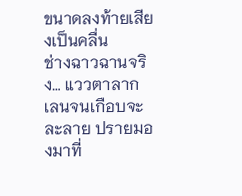ขนาดลงท้ายเสียงเป็นคลื่น
ช่างฉาวฉานจริง… แววตาลากเลนจนเกือบจะละลาย ปรายมองมาที่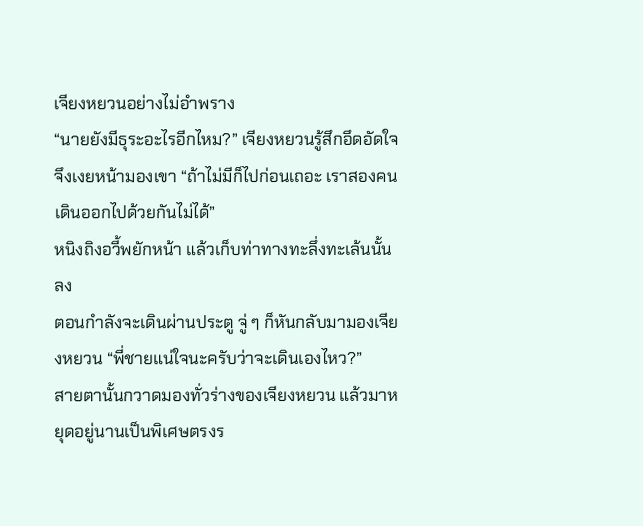เจียงหยวนอย่างไม่อำพราง
“นายยังมีธุระอะไรอีกไหม?” เจียงหยวนรู้สึกอึดอัดใจ จึงเงยหน้ามองเขา “ถ้าไม่มีก็ไปก่อนเถอะ เราสองคนเดินออกไปด้วยกันไม่ได้”
หนิงถิงอวี้พยักหน้า แล้วเก็บท่าทางทะลึ่งทะเล้นนั้นลง
ตอนกำลังจะเดินผ่านประตู จู่ ๆ ก็หันกลับมามองเจียงหยวน “พี่ชายแน่ใจนะครับว่าจะเดินเองไหว?”
สายตานั้นกวาดมองทั่วร่างของเจียงหยวน แล้วมาหยุดอยู่นานเป็นพิเศษตรงร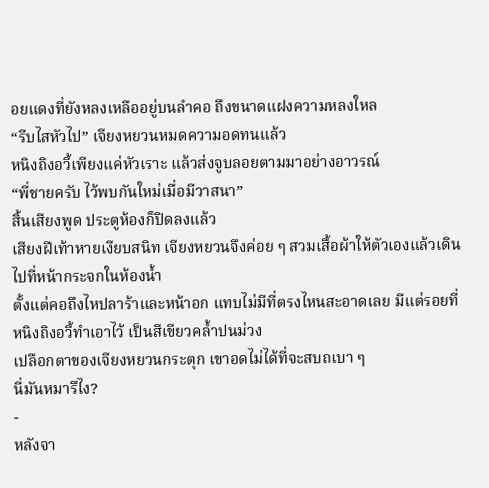อยแดงที่ยังหลงเหลืออยู่บนลำคอ ถึงขนาดแฝงความหลงใหล
“รีบไสหัวไป” เจียงหยวนหมดความอดทนแล้ว
หนิงถิงอวี้เพียงแค่หัวเราะ แล้วส่งจูบลอยตามมาอย่างอาวรณ์
“พี่ชายครับ ไว้พบกันใหม่เมื่อมีวาสนา”
สิ้นเสียงพูด ประตูห้องก็ปิดลงแล้ว
เสียงฝีเท้าหายเงียบสนิท เจียงหยวนจึงค่อย ๆ สวมเสื้อผ้าให้ตัวเองแล้วเดินไปที่หน้ากระจกในห้องน้ำ
ตั้งแต่คอถึงไหปลาร้าและหน้าอก แทบไม่มีที่ตรงไหนสะอาดเลย มีแต่รอยที่หนิงถิงอวี้ทำเอาไว้ เป็นสีเขียวคล้ำปนม่วง
เปลือกตาของเจียงหยวนกระตุก เขาอดไม่ได้ที่จะสบถเบา ๆ
นี่มันหมารึไง?
-
หลังจา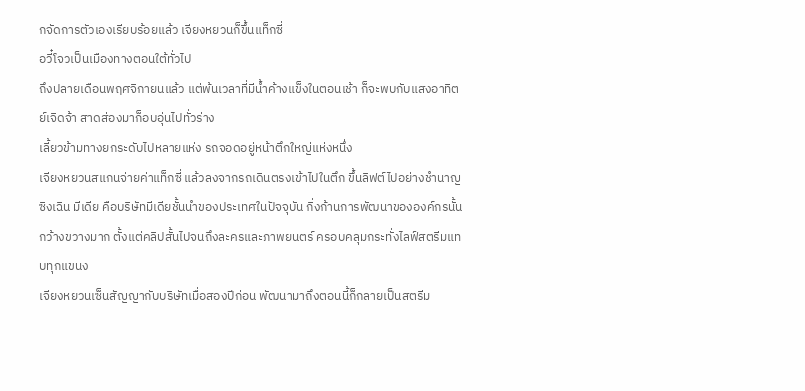กจัดการตัวเองเรียบร้อยแล้ว เจียงหยวนก็ขึ้นแท็กซี่
อวี๋โจวเป็นเมืองทางตอนใต้ทั่วไป
ถึงปลายเดือนพฤศจิกายนแล้ว แต่พ้นเวลาที่มีน้ำค้างแข็งในตอนเช้า ก็จะพบกับแสงอาทิตย์เจิดจ้า สาดส่องมาก็อบอุ่นไปทั่วร่าง
เลี้ยวข้ามทางยกระดับไปหลายแห่ง รถจอดอยู่หน้าตึกใหญ่แห่งหนึ่ง
เจียงหยวนสแกนจ่ายค่าแท็กซี่ แล้วลงจากรถเดินตรงเข้าไปในตึก ขึ้นลิฟต์ไปอย่างชำนาญ
ซิงเฉิน มีเดีย คือบริษัทมีเดียชั้นนำของประเทศในปัจจุบัน กิ่งก้านการพัฒนาขององค์กรนั้นกว้างขวางมาก ตั้งแต่คลิปสั้นไปจนถึงละครและภาพยนตร์ ครอบคลุมกระทั่งไลฟ์สตรีมแทบทุกแขนง
เจียงหยวนเซ็นสัญญากับบริษัทเมื่อสองปีก่อน พัฒนามาถึงตอนนี้ก็กลายเป็นสตรีม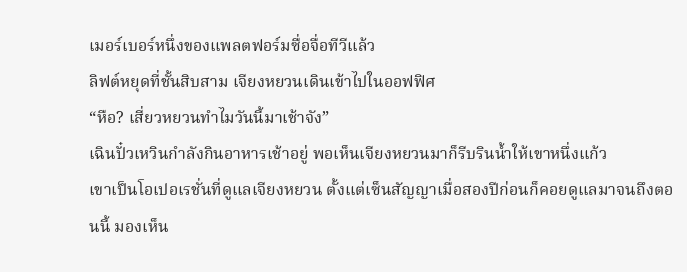เมอร์เบอร์หนึ่งของแพลตฟอร์มซื่อจื่อทีวีแล้ว
ลิฟต์หยุดที่ชั้นสิบสาม เจียงหยวนเดินเข้าไปในออฟฟิศ
“หือ? เสี่ยวหยวนทำไมวันนี้มาเช้าจัง”
เฉินปั๋วเหวินกำลังกินอาหารเช้าอยู่ พอเห็นเจียงหยวนมาก็รีบรินน้ำให้เขาหนึ่งแก้ว
เขาเป็นโอเปอเรชั่นที่ดูแลเจียงหยวน ตั้งแต่เซ็นสัญญาเมื่อสองปีก่อนก็คอยดูแลมาจนถึงตอนนี้ มองเห็น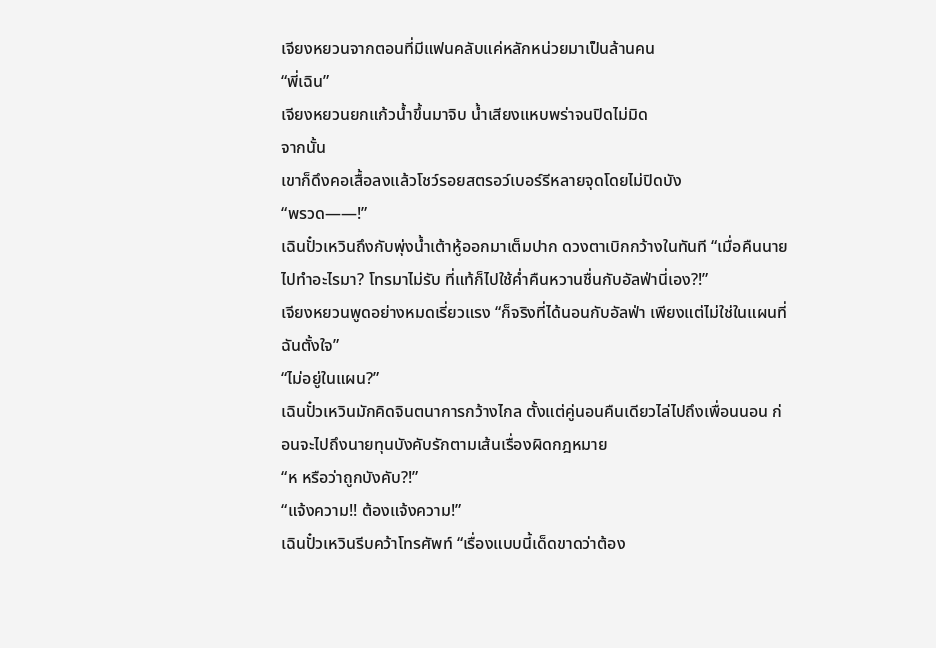เจียงหยวนจากตอนที่มีแฟนคลับแค่หลักหน่วยมาเป็นล้านคน
“พี่เฉิน”
เจียงหยวนยกแก้วน้ำขึ้นมาจิบ น้ำเสียงแหบพร่าจนปิดไม่มิด
จากนั้น
เขาก็ดึงคอเสื้อลงแล้วโชว์รอยสตรอว์เบอร์รีหลายจุดโดยไม่ปิดบัง
“พรวด——!”
เฉินปั๋วเหวินถึงกับพุ่งน้ำเต้าหู้ออกมาเต็มปาก ดวงตาเบิกกว้างในทันที “เมื่อคืนนายไปทำอะไรมา? โทรมาไม่รับ ที่แท้ก็ไปใช้ค่ำคืนหวานชื่นกับอัลฟ่านี่เอง?!”
เจียงหยวนพูดอย่างหมดเรี่ยวแรง “ก็จริงที่ได้นอนกับอัลฟ่า เพียงแต่ไม่ใช่ในแผนที่ฉันตั้งใจ”
“ไม่อยู่ในแผน?”
เฉินปั๋วเหวินมักคิดจินตนาการกว้างไกล ตั้งแต่คู่นอนคืนเดียวไล่ไปถึงเพื่อนนอน ก่อนจะไปถึงนายทุนบังคับรักตามเส้นเรื่องผิดกฎหมาย
“ห หรือว่าถูกบังคับ?!”
“แจ้งความ!! ต้องแจ้งความ!”
เฉินปั๋วเหวินรีบคว้าโทรศัพท์ “เรื่องแบบนี้เด็ดขาดว่าต้อง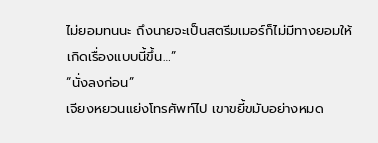ไม่ยอมทนนะ ถึงนายจะเป็นสตรีมเมอร์ก็ไม่มีทางยอมให้เกิดเรื่องแบบนี้ขึ้น…”
“นั่งลงก่อน”
เจียงหยวนแย่งโทรศัพท์ไป เขาขยี้ขมับอย่างหมด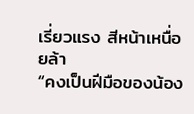เรี่ยวแรง สีหน้าเหนื่อยล้า
“คงเป็นฝีมือของน้อง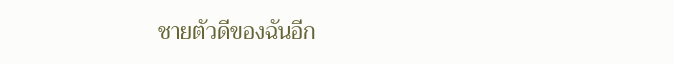ชายตัวดีของฉันอีก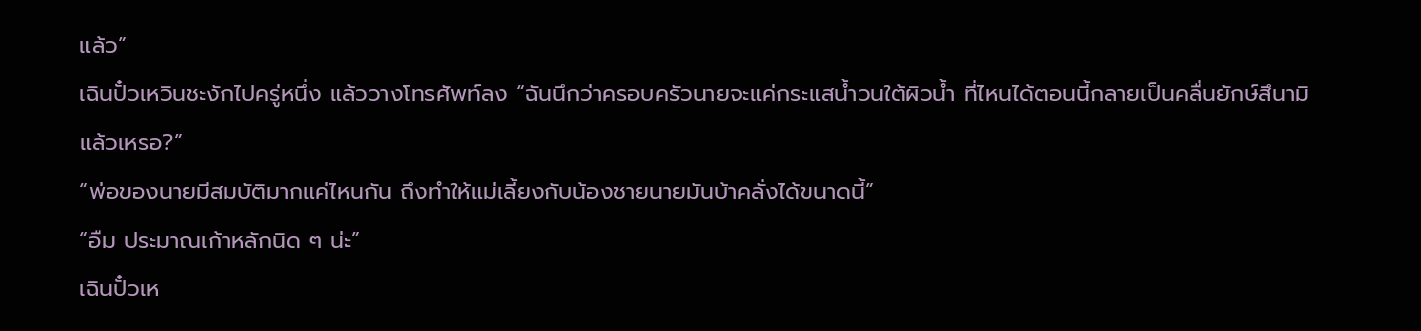แล้ว”
เฉินปั๋วเหวินชะงักไปครู่หนึ่ง แล้ววางโทรศัพท์ลง “ฉันนึกว่าครอบครัวนายจะแค่กระแสน้ำวนใต้ผิวน้ำ ที่ไหนได้ตอนนี้กลายเป็นคลื่นยักษ์สึนามิแล้วเหรอ?”
“พ่อของนายมีสมบัติมากแค่ไหนกัน ถึงทำให้แม่เลี้ยงกับน้องชายนายมันบ้าคลั่งได้ขนาดนี้”
“อืม ประมาณเก้าหลักนิด ๆ น่ะ”
เฉินปั๋วเห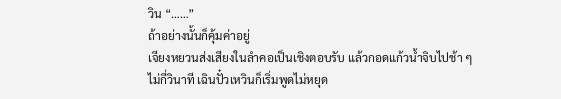วิน “……”
ถ้าอย่างนั้นก็คุ้มค่าอยู่
เจียงหยวนส่งเสียงในลำคอเป็นเชิงตอบรับ แล้วกอดแก้วน้ำจิบไปช้า ๆ
ไม่กี่วินาที เฉินปั๋วเหวินก็เริ่มพูดไม่หยุด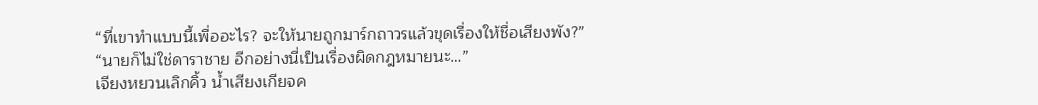“ที่เขาทำแบบนี้เพื่ออะไร? จะให้นายถูกมาร์กถาวรแล้วขุดเรื่องให้ชื่อเสียงพัง?”
“นายก็ไม่ใช่ดาราชาย อีกอย่างนี่เป็นเรื่องผิดกฎหมายนะ…”
เจียงหยวนเลิกคิ้ว น้ำเสียงเกียจค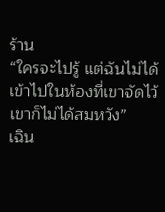ร้าน
“ใครจะไปรู้ แต่ฉันไม่ได้เข้าไปในห้องที่เขาจัดไว้ เขาก็ไม่ได้สมหวัง”
เฉิน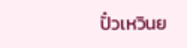ปั๋วเหวินย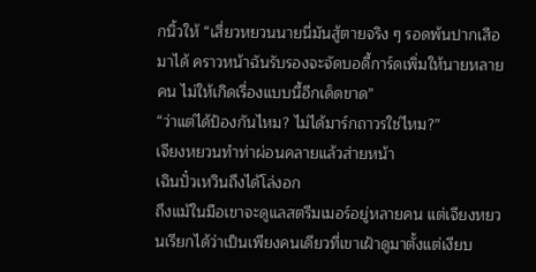กนิ้วให้ “เสี่ยวหยวนนายนี่มันสู้ตายจริง ๆ รอดพ้นปากเสือมาได้ คราวหน้าฉันรับรองจะจัดบอดี้การ์ดเพิ่มให้นายหลายคน ไม่ให้เกิดเรื่องแบบนี้อีกเด็ดขาด”
“ว่าแต่ได้ป้องกันไหม? ไม่ได้มาร์กถาวรใช่ไหม?”
เจียงหยวนทำท่าผ่อนคลายแล้วส่ายหน้า
เฉินปั๋วเหวินถึงได้โล่งอก
ถึงแม้ในมือเขาจะดูแลสตรีมเมอร์อยู่หลายคน แต่เจียงหยวนเรียกได้ว่าเป็นเพียงคนเดียวที่เขาเฝ้าดูมาตั้งแต่เงียบ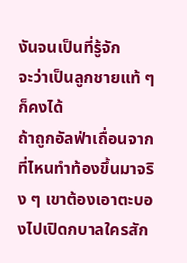งันจนเป็นที่รู้จัก
จะว่าเป็นลูกชายแท้ ๆ ก็คงได้
ถ้าถูกอัลฟ่าเถื่อนจากที่ไหนทำท้องขึ้นมาจริง ๆ เขาต้องเอาตะบองไปเปิดกบาลใครสัก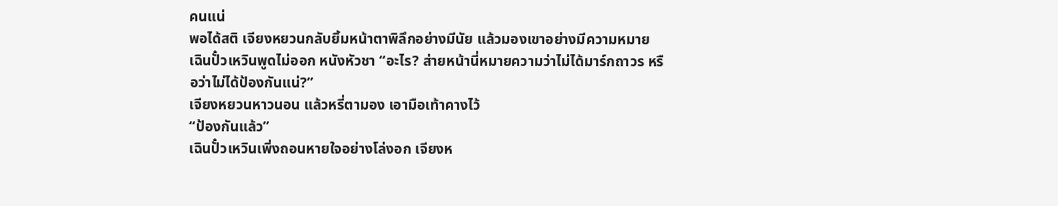คนแน่
พอได้สติ เจียงหยวนกลับยิ้มหน้าตาพิลึกอย่างมีนัย แล้วมองเขาอย่างมีความหมาย
เฉินปั๋วเหวินพูดไม่ออก หนังหัวชา “อะไร? ส่ายหน้านี่หมายความว่าไม่ได้มาร์กถาวร หรือว่าไม่ได้ป้องกันแน่?”
เจียงหยวนหาวนอน แล้วหรี่ตามอง เอามือเท้าคางไว้
“ป้องกันแล้ว”
เฉินปั๋วเหวินเพิ่งถอนหายใจอย่างโล่งอก เจียงห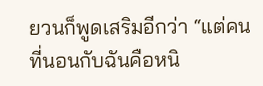ยวนก็พูดเสริมอีกว่า “แต่คนที่นอนกับฉันคือหนิ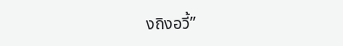งถิงอวี้”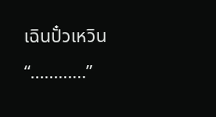เฉินปั๋วเหวิน “…………”